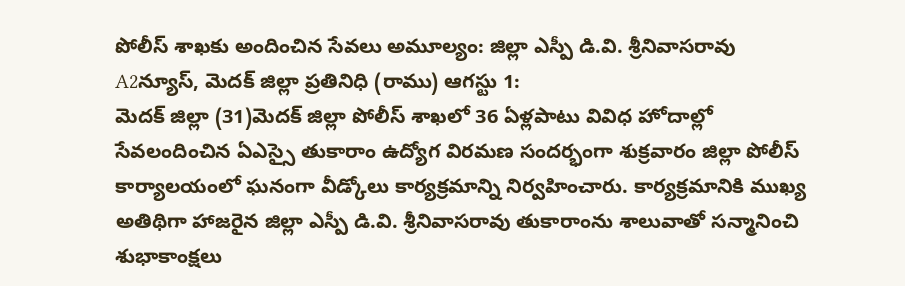పోలీస్ శాఖకు అందించిన సేవలు అమూల్యం: జిల్లా ఎస్పీ డి.వి. శ్రీనివాసరావు
A2న్యూస్, మెదక్ జిల్లా ప్రతినిధి (రాము) ఆగస్టు 1:
మెదక్ జిల్లా (31)మెదక్ జిల్లా పోలీస్ శాఖలో 36 ఏళ్లపాటు వివిధ హోదాల్లో సేవలందించిన ఏఎస్సై తుకారాం ఉద్యోగ విరమణ సందర్భంగా శుక్రవారం జిల్లా పోలీస్ కార్యాలయంలో ఘనంగా వీడ్కోలు కార్యక్రమాన్ని నిర్వహించారు. కార్యక్రమానికి ముఖ్య అతిథిగా హాజరైన జిల్లా ఎస్పీ డి.వి. శ్రీనివాసరావు తుకారాంను శాలువాతో సన్మానించి శుభాకాంక్షలు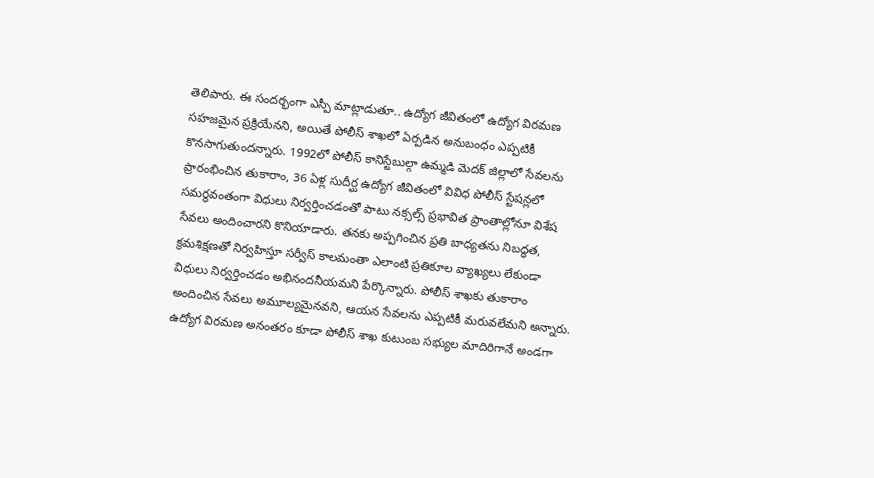తెలిపారు. ఈ సందర్భంగా ఎస్పీ మాట్లాడుతూ.. ఉద్యోగ జీవితంలో ఉద్యోగ విరమణ సహజమైన ప్రక్రియేనని, అయితే పోలీస్ శాఖలో ఏర్పడిన అనుబంధం ఎప్పటికీ కొనసాగుతుందన్నారు. 1992లో పోలీస్ కానిస్టేబుల్గా ఉమ్మడి మెదక్ జిల్లాలో సేవలను ప్రారంభించిన తుకారాం, 36 ఏళ్ల సుదీర్ఘ ఉద్యోగ జీవితంలో వివిధ పోలీస్ స్టేషన్లలో సమర్థవంతంగా విధులు నిర్వర్తించడంతో పాటు నక్సల్స్ ప్రభావిత ప్రాంతాల్లోనూ విశేష సేవలు అందించారని కొనియాడారు. తనకు అప్పగించిన ప్రతి బాధ్యతను నిబద్ధత, క్రమశిక్షణతో నిర్వహిస్తూ సర్వీస్ కాలమంతా ఎలాంటి ప్రతికూల వ్యాఖ్యలు లేకుండా విధులు నిర్వర్తించడం అభినందనీయమని పేర్కొన్నారు. పోలీస్ శాఖకు తుకారాం అందించిన సేవలు అమూల్యమైనవని, ఆయన సేవలను ఎప్పటికీ మరువలేమని అన్నారు. ఉద్యోగ విరమణ అనంతరం కూడా పోలీస్ శాఖ కుటుంబ సభ్యుల మాదిరిగానే అండగా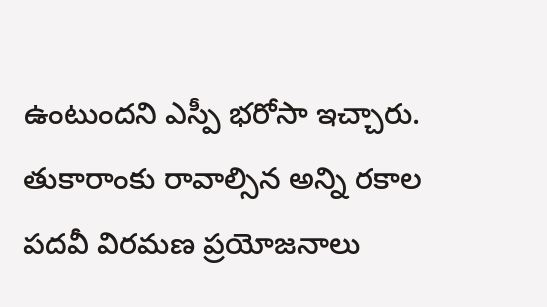ఉంటుందని ఎస్పీ భరోసా ఇచ్చారు. తుకారాంకు రావాల్సిన అన్ని రకాల పదవీ విరమణ ప్రయోజనాలు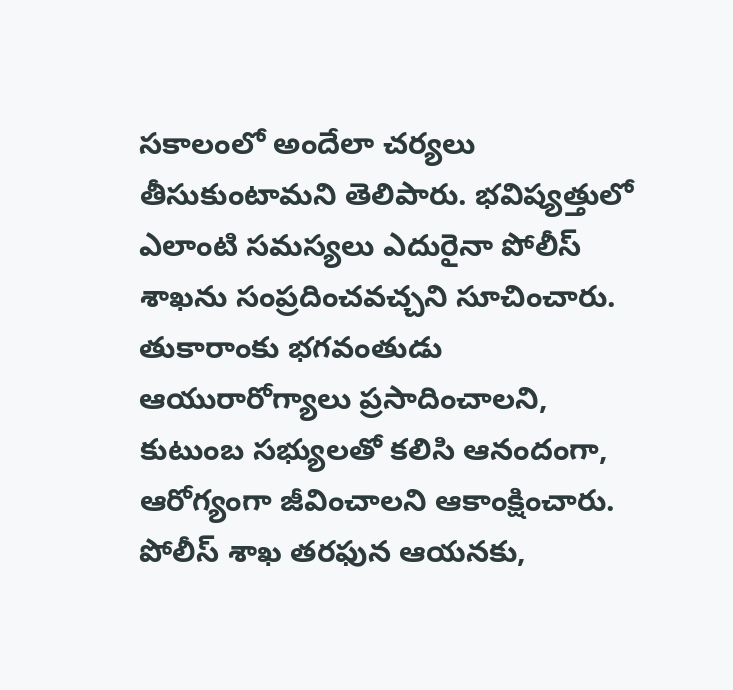సకాలంలో అందేలా చర్యలు తీసుకుంటామని తెలిపారు. భవిష్యత్తులో ఎలాంటి సమస్యలు ఎదురైనా పోలీస్ శాఖను సంప్రదించవచ్చని సూచించారు. తుకారాంకు భగవంతుడు ఆయురారోగ్యాలు ప్రసాదించాలని, కుటుంబ సభ్యులతో కలిసి ఆనందంగా, ఆరోగ్యంగా జీవించాలని ఆకాంక్షించారు. పోలీస్ శాఖ తరఫున ఆయనకు,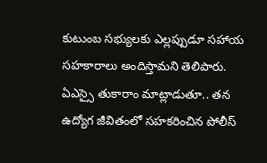కుటుంబ సభ్యులకు ఎల్లప్పుడూ సహాయ సహకారాలు అందిస్తామని తెలిపారు.
ఏఎస్సై తుకారాం మాట్లాడుతూ.. తన ఉద్యోగ జీవితంలో సహకరించిన పోలీస్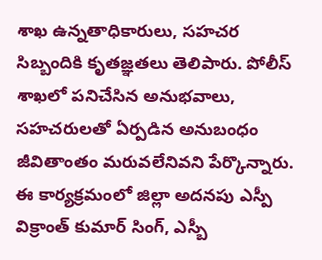శాఖ ఉన్నతాధికారులు, సహచర సిబ్బందికి కృతజ్ఞతలు తెలిపారు. పోలీస్ శాఖలో పనిచేసిన అనుభవాలు, సహచరులతో ఏర్పడిన అనుబంధం జీవితాంతం మరువలేనివని పేర్కొన్నారు. ఈ కార్యక్రమంలో జిల్లా అదనపు ఎస్పీ విక్రాంత్ కుమార్ సింగ్, ఎస్బీ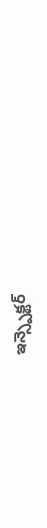ఇన్స్పెక్టర్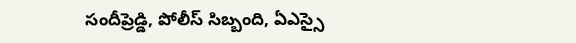సందీప్రెడ్డి, పోలీస్ సిబ్బంది, ఏఎస్సై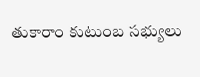తుకారాం కుటుంబ సభ్యులు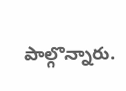పాల్గొన్నారు.